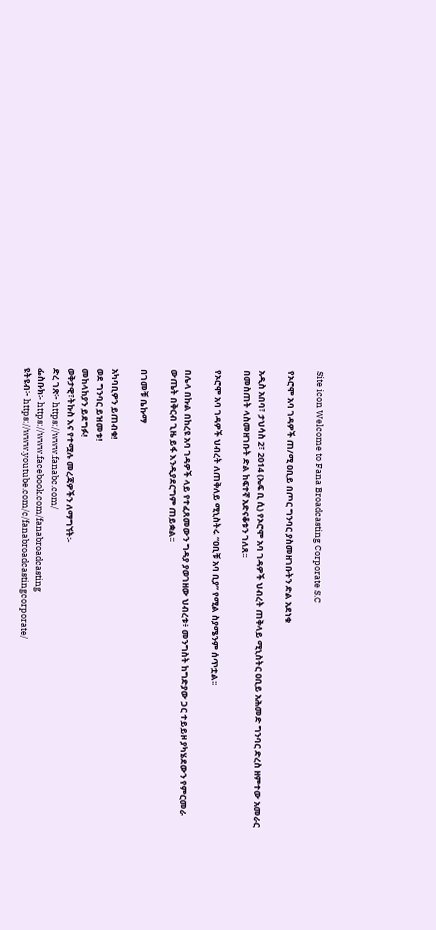Site icon Welcome to Fana Broadcasting Corporate S.C

የኦሮሞ አባ ገዳዎች ጠ/ሚ ዐቢይ በጦር ግንባር ያስመዘገቡትን ድል አደነቁ

አዲስ አበባ፣ ታህሳስ 2፣ 2014 (ኤፍ ቢ ሲ) የኦሮሞ አባ ገዳዎች ህብረት ጠቅላይ ሚኒስትር ዐቢይ አሕመድ ግንባር ድረስ ዘምተው አመራር በመስጠት ላስመዘገቡት ድል ከፍተኛ አድናቆቱን ገለጸ፡፡

የኦሮሞ አባ ገዳዎች ህብረት ለጠቅለይ ሚኒስትሩ “ዐቢቹ አባ ቢያ” የሚል ስያሜንም ሰጥቷል፡፡

በሌላ በኩል በከረዩ አባ ገዳዎች ላይ የተፈጸመውን ግዳያ ያወገዘው ህብረቱ፥ መንግስት ከግድያው ጋር ተይይዞ ያካሄደውን የምርመራ ውጤት በቅርብ ጊዜ ይፋ እንዲያደርግም ጠይቋል፡፡

በገመቹ ቤኩማ

አካባቢዎን ይጠብቁ!
ወደ ግንባር ይዝመቱ!
መከላከያን ይደግፉ!
ወቅታዊ፣ትኩስ እና የተሟሉ መረጃዎችን ለማግኘት፡-
ድረ ገጽ፦ https://www.fanabc.com/
ፌስቡክ፡- https://www.facebook.com/fanabroadcasting
ዩትዩብ፦ https://www.youtube.com/c/fanabroadcastingcorporate/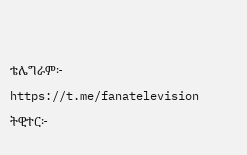ቴሌግራም፦ https://t.me/fanatelevision
ትዊተር፦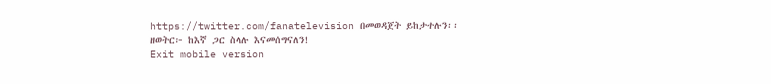https://twitter.com/fanatelevision በመወዳጀት ይከታተሉን፡፡
ዘወትር፦ ከእኛ ጋር ስላሉ እናመሰግናለን!
Exit mobile version